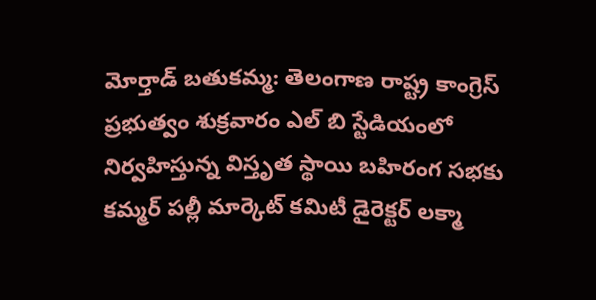మోర్తాడ్ బతుకమ్మ: తెలంగాణ రాష్ట్ర కాంగ్రెస్ ప్రభుత్వం శుక్రవారం ఎల్ బి స్టేడియంలో నిర్వహిస్తున్న విస్తృత స్థాయి బహిరంగ సభకు కమ్మర్ పల్లీ మార్కెట్ కమిటీ డైరెక్టర్ లక్మా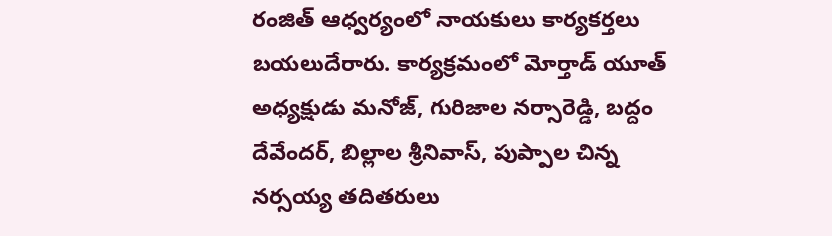రంజిత్ ఆధ్వర్యంలో నాయకులు కార్యకర్తలు బయలుదేరారు. కార్యక్రమంలో మోర్తాడ్ యూత్ అధ్యక్షుడు మనోజ్, గురిజాల నర్సారెడ్డి, బద్దం దేవేందర్, బిల్లాల శ్రీనివాస్, పుప్పాల చిన్న నర్సయ్య తదితరులు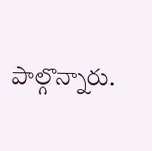పాల్గొన్నారు.